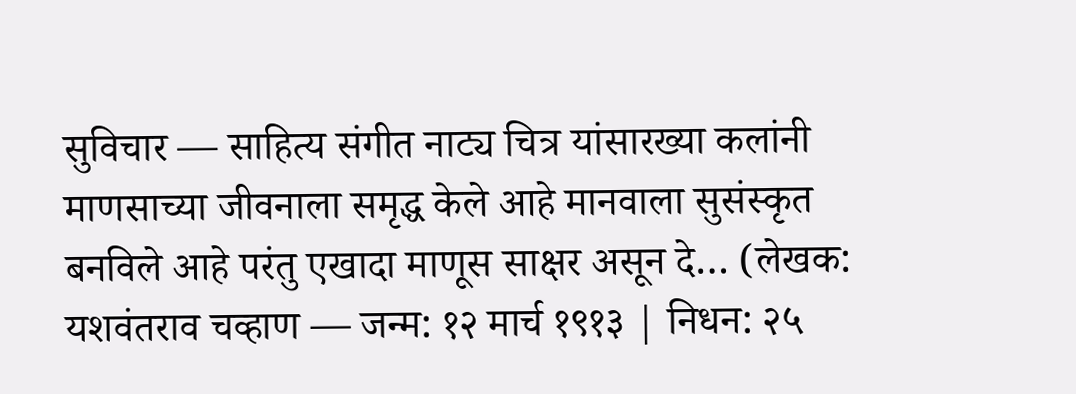सुविचार — साहित्य संगीत नाट्य चित्र यांसारख्या कलांनी माणसाच्या जीवनाला समृद्ध केले आहे मानवाला सुसंस्कृत बनविले आहे परंतु एखादा माणूस साक्षर असून दे… (लेखक: यशवंतराव चव्हाण — जन्म: १२ मार्च १९१३ | निधन: २५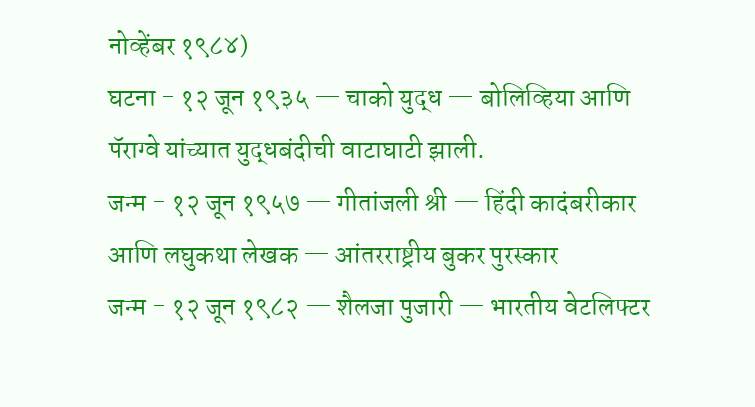नोव्हेंबर १९८४)
घटना - १२ जून १९३५ — चाको युद्ध — बोलिव्हिया आणि पॅराग्वे यांच्यात युद्धबंदीची वाटाघाटी झाली.
जन्म - १२ जून १९५७ — गीतांजली श्री — हिंदी कादंबरीकार आणि लघुकथा लेखक — आंतरराष्ट्रीय बुकर पुरस्कार
जन्म - १२ जून १९८२ — शैलजा पुजारी — भारतीय वेटलिफ्टर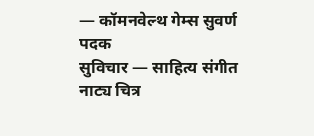— कॉमनवेल्थ गेम्स सुवर्ण पदक
सुविचार — साहित्य संगीत नाट्य चित्र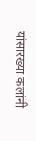यांसारख्या कलांनी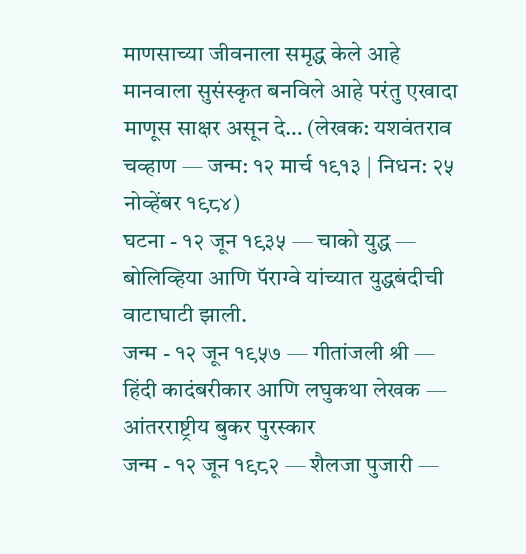माणसाच्या जीवनाला समृद्ध केले आहे मानवाला सुसंस्कृत बनविले आहे परंतु एखादा माणूस साक्षर असून दे… (लेखक: यशवंतराव चव्हाण — जन्म: १२ मार्च १९१३ | निधन: २५ नोव्हेंबर १९८४)
घटना - १२ जून १९३५ — चाको युद्ध — बोलिव्हिया आणि पॅराग्वे यांच्यात युद्धबंदीची वाटाघाटी झाली.
जन्म - १२ जून १९५७ — गीतांजली श्री — हिंदी कादंबरीकार आणि लघुकथा लेखक — आंतरराष्ट्रीय बुकर पुरस्कार
जन्म - १२ जून १९८२ — शैलजा पुजारी —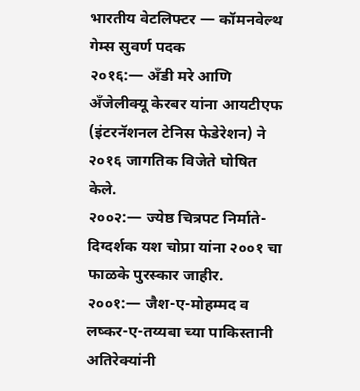भारतीय वेटलिफ्टर — कॉमनवेल्थ गेम्स सुवर्ण पदक
२०१६:— अँडी मरे आणि अँजेलीक्यू केरबर यांना आयटीएफ (इंटरनॅशनल टेनिस फेडेरेशन) ने २०१६ जागतिक विजेते घोषित केले.
२००२:— ज्येष्ठ चित्रपट निर्माते-दिग्दर्शक यश चोप्रा यांना २००१ चा फाळके पुरस्कार जाहीर.
२००१:— जैश-ए-मोहम्मद व लष्कर-ए-तय्यबा च्या पाकिस्तानी अतिरेक्यांनी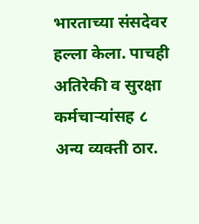भारताच्या संसदेवर हल्ला केला. पाचही अतिरेकी व सुरक्षा कर्मचाऱ्यांसह ८ अन्य व्यक्ती ठार.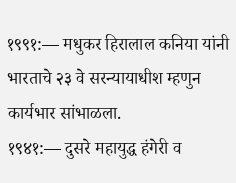१९९१:— मधुकर हिरालाल कनिया यांनी भारताचे २३ वे सरन्यायाधीश म्हणुन कार्यभार सांभाळला.
१९४१:— दुसरे महायुद्ध हंगेरी व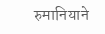रुमानियाने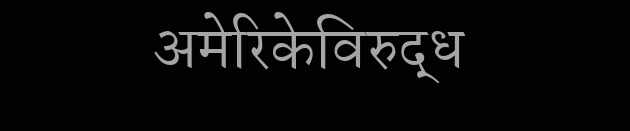अमेरिकेविरुद्ध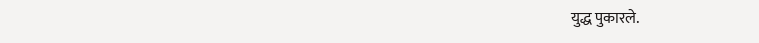युद्ध पुकारले.